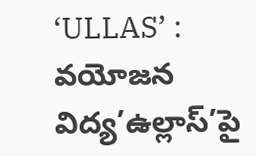‘ULLAS’ : వయోజన విద్య’ఉల్లాస్’పై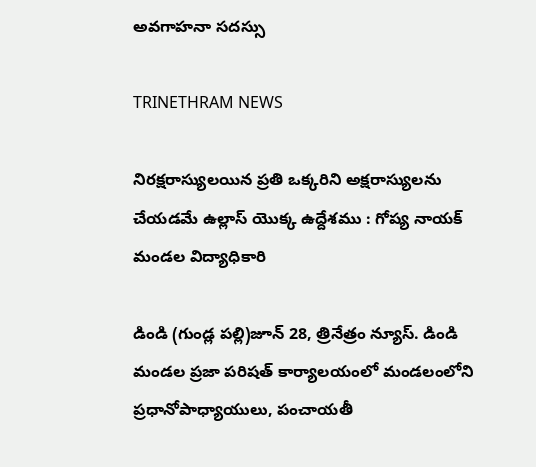అవగాహనా సదస్సు

TRINETHRAM NEWS

నిరక్షరాస్యులయిన ప్రతి ఒక్కరిని అక్షరాస్యులను చేయడమే ఉల్లాస్ యొక్క ఉద్దేశము : గోప్య నాయక్ మండల విద్యాధికారి

డిండి (గుండ్ల పల్లి)జూన్ 28, త్రినేత్రం న్యూస్. డిండి మండల ప్రజా పరిషత్ కార్యాలయంలో మండలంలోని ప్రధానోపాధ్యాయులు, పంచాయతీ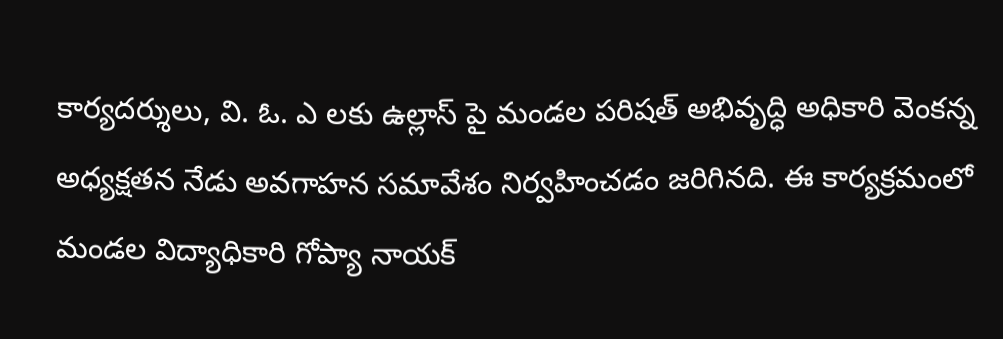కార్యదర్శులు, వి. ఓ. ఎ లకు ఉల్లాస్ పై మండల పరిషత్ అభివృద్ధి అధికారి వెంకన్న అధ్యక్షతన నేడు అవగాహన సమావేశం నిర్వహించడం జరిగినది. ఈ కార్యక్రమంలో మండల విద్యాధికారి గోప్యా నాయక్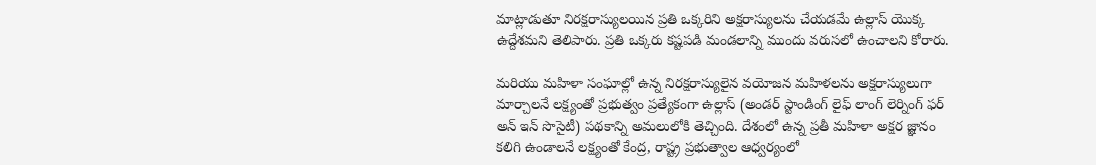మాట్లాడుతూ నిరక్షరాస్యులయిన ప్రతి ఒక్కరిని అక్షరాస్యులను చేయడమే ఉల్లాస్ యొక్క ఉద్దేశమని తెలిపారు. ప్రతి ఒక్కరు కష్టపడి మండలాన్ని ముందు వరుసలో ఉంచాలని కోరారు.

మరియు మహిళా సంఘాల్లో ఉన్న నిరక్షరాస్యులైన వయోజన మహిళలను అక్షరాస్యులుగా మార్చాలనే లక్ష్యంతో ప్రభుత్వం ప్రత్యేకంగా ఉల్లాస్ (అండర్ స్టాండింగ్ లైఫ్ లాంగ్ లెర్నింగ్ ఫర్ అన్ ఇన్ సొసైటీ) పథకాన్ని అమలులోకి తెచ్చింది. దేశంలో ఉన్న ప్రతీ మహిళా అక్షర జ్ఞానం కలిగి ఉండాలనే లక్ష్యంతో కేంద్ర, రాష్ట్ర ప్రభుత్వాల ఆధ్వర్యంలో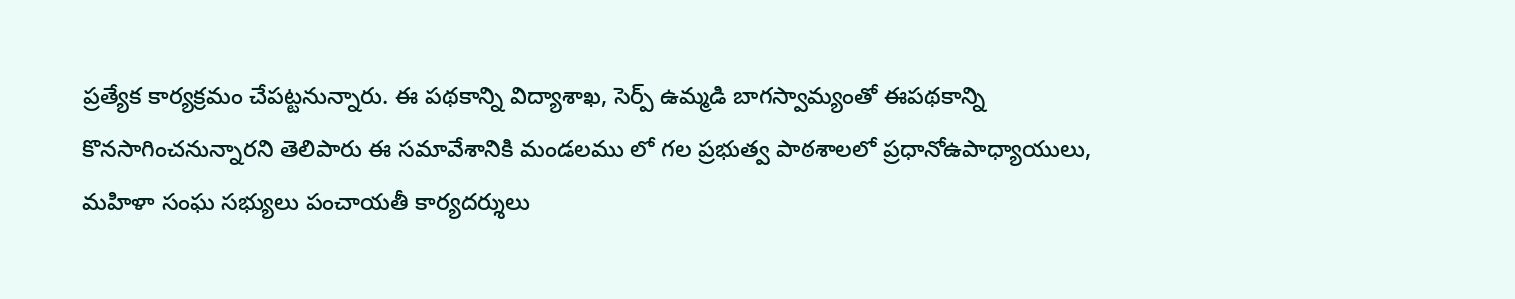ప్రత్యేక కార్యక్రమం చేపట్టనున్నారు. ఈ పథకాన్ని విద్యాశాఖ, సెర్ప్ ఉమ్మడి బాగస్వామ్యంతో ఈపథకాన్ని కొనసాగించనున్నారని తెలిపారు ఈ సమావేశానికి మండలము లో గల ప్రభుత్వ పాఠశాలలో ప్రధానోఉపాధ్యాయులు, మహిళా సంఘ సభ్యులు పంచాయతీ కార్యదర్శులు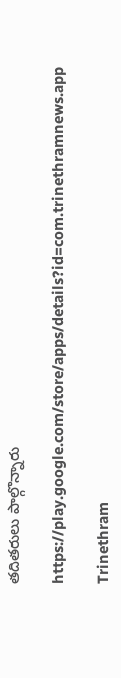తదితరులు పాల్గొన్నారు

https://play.google.com/store/apps/details?id=com.trinethramnews.app

Trinethram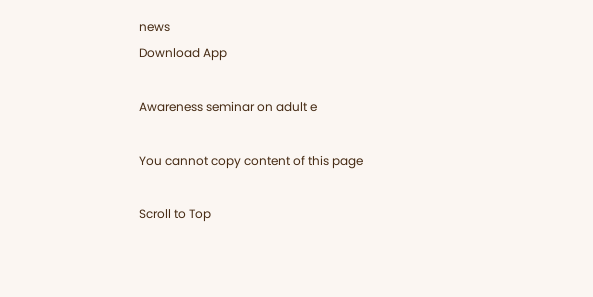news
Download App

Awareness seminar on adult e

You cannot copy content of this page

Scroll to Top